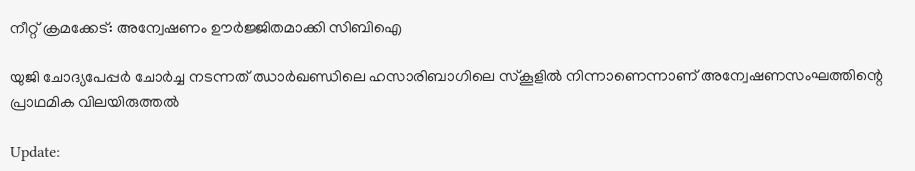നീറ്റ് ക്രമക്കേട്: അന്വേഷണം ഊർജ്ജിതമാക്കി സിബിഐ

യുജി ചോദ്യപേപ്പർ ചോർച്ച നടന്നത് ഝാർഖണ്ഡിലെ ഹസാരിബാഗിലെ സ്കൂളിൽ നിന്നാണെന്നാണ് അന്വേഷണസംഘത്തിന്റെ പ്രാഥമിക വിലയിരുത്തൽ

Update: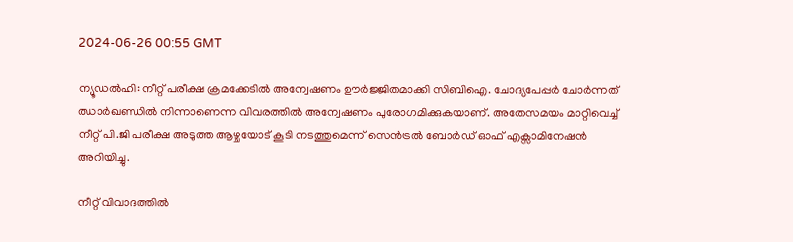2024-06-26 00:55 GMT

ന്യൂഡൽഹി: നീറ്റ് പരീക്ഷ ക്രമക്കേടിൽ അന്വേഷണം ഊർജ്ജിതമാക്കി സിബിഐ. ചോദ്യപേപ്പർ ചോർന്നത് ഝാർഖണ്ഡിൽ നിന്നാണെന്ന വിവരത്തിൽ അന്വേഷണം പുരോഗമിക്കുകയാണ്. അതേസമയം മാറ്റിവെച്ച് നീറ്റ് പി.ജി പരീക്ഷ അടുത്ത ആഴ്ചയോട് കൂടി നടത്തുമെന്ന് സെൻട്രൽ ബോർഡ് ഓഫ് എക്സാമിനേഷൻ അറിയിച്ചു.

നീറ്റ് വിവാദത്തിൽ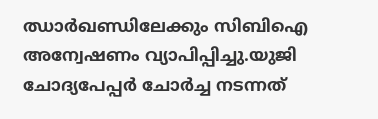ഝാർഖണ്ഡിലേക്കും സിബിഐ അന്വേഷണം വ്യാപിപ്പിച്ചു.യുജി ചോദ്യപേപ്പർ ചോർച്ച നടന്നത്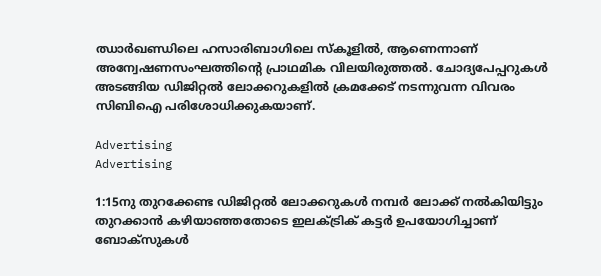ഝാർഖണ്ഡിലെ ഹസാരിബാഗിലെ സ്കൂളിൽ, ആണെന്നാണ് അന്വേഷണസംഘത്തിന്റെ പ്രാഥമിക വിലയിരുത്തൽ. ചോദ്യപേപ്പറുകൾ അടങ്ങിയ ഡിജിറ്റൽ ലോക്കറുകളിൽ ക്രമക്കേട് നടന്നുവന്ന വിവരം സിബിഐ പരിശോധിക്കുകയാണ്.

Advertising
Advertising

1:15നു തുറക്കേണ്ട ഡിജിറ്റൽ ലോക്കറുകൾ നമ്പർ ലോക്ക് നൽകിയിട്ടും തുറക്കാൻ കഴിയാഞ്ഞതോടെ ഇലക്ട്രിക് കട്ടർ ഉപയോഗിച്ചാണ് ബോക്സുകൾ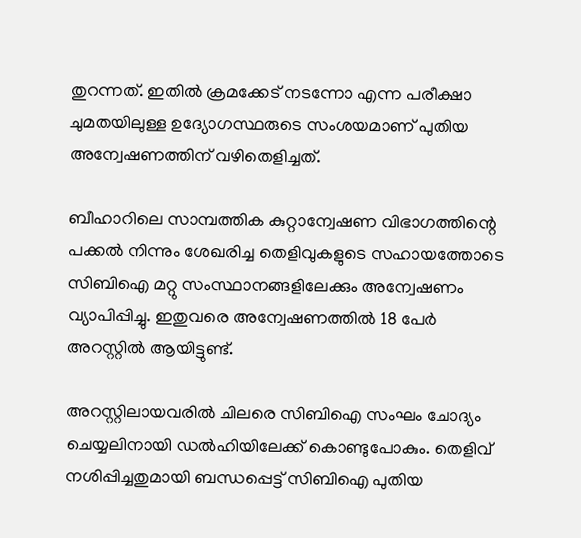തുറന്നത്. ഇതിൽ ക്രമക്കേട് നടന്നോ എന്ന പരീക്ഷാ ചുമതയിലുള്ള ഉദ്യോഗസ്ഥരുടെ സംശയമാണ് പുതിയ അന്വേഷണത്തിന് വഴിതെളിച്ചത്.

ബീഹാറിലെ സാമ്പത്തിക കുറ്റാന്വേഷണ വിഭാഗത്തിന്റെ പക്കൽ നിന്നും ശേഖരിച്ച തെളിവുകളുടെ സഹായത്തോടെ സിബിഐ മറ്റു സംസ്ഥാനങ്ങളിലേക്കും അന്വേഷണം വ്യാപിപ്പിച്ചു. ഇതുവരെ അന്വേഷണത്തിൽ 18 പേർ അറസ്റ്റിൽ ആയിട്ടുണ്ട്.

അറസ്റ്റിലായവരിൽ ചിലരെ സിബിഐ സംഘം ചോദ്യം ചെയ്യലിനായി ഡൽഹിയിലേക്ക് കൊണ്ടുപോകും. തെളിവ് നശിപ്പിച്ചതുമായി ബന്ധപ്പെട്ട് സിബിഐ പുതിയ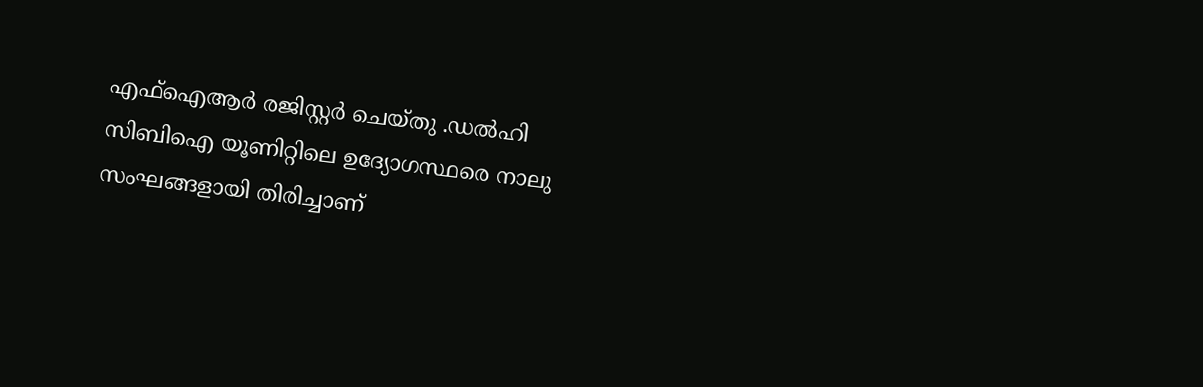എഫ്ഐആർ രജിസ്റ്റർ ചെയ്തു .ഡൽഹി സിബിഐ യൂണിറ്റിലെ ഉദ്യോഗസ്ഥരെ നാലു സംഘങ്ങളായി തിരിച്ചാണ്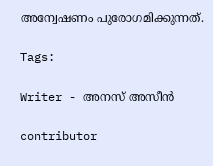അന്വേഷണം പുരോഗമിക്കുന്നത്.

Tags:

Writer - അനസ് അസീന്‍

contributor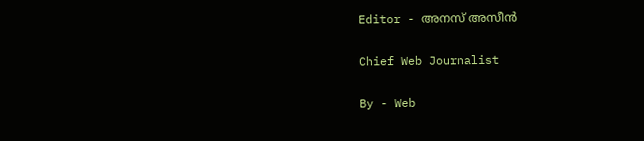Editor - അനസ് അസീന്‍

Chief Web Journalist

By - Web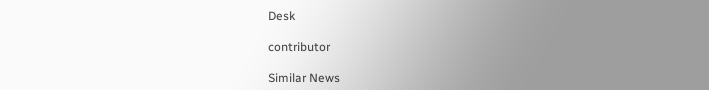Desk

contributor

Similar News